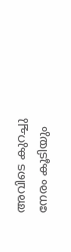അവിടെ കുറച്ചു നേരം കൂടിയും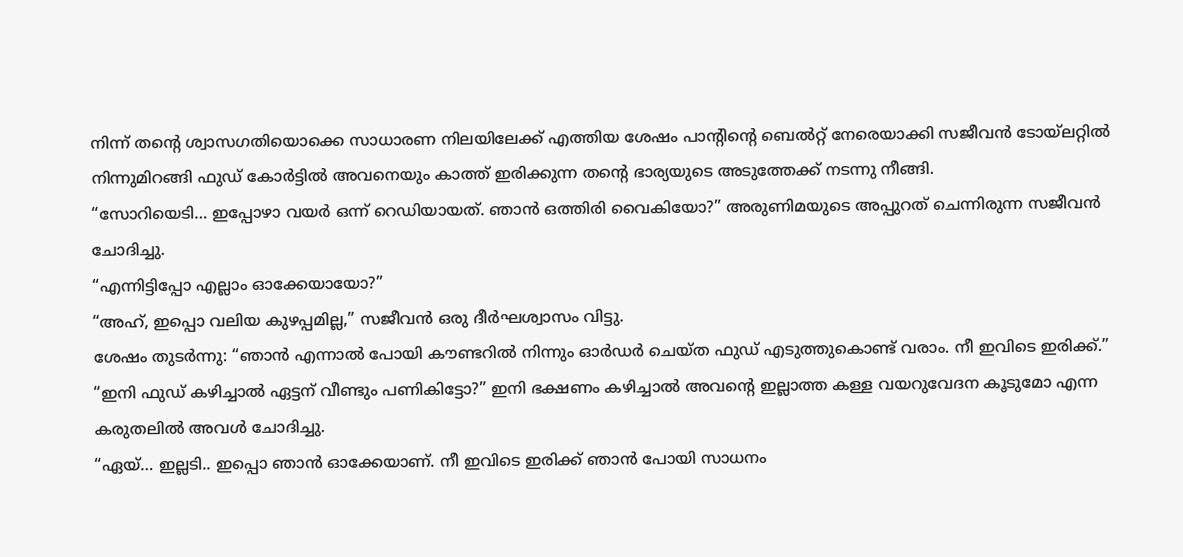നിന്ന് തന്റെ ശ്വാസഗതിയൊക്കെ സാധാരണ നിലയിലേക്ക് എത്തിയ ശേഷം പാന്റിന്റെ ബെൽറ്റ് നേരെയാക്കി സജീവൻ ടോയ്ലറ്റിൽ നിന്നുമിറങ്ങി ഫുഡ് കോർട്ടിൽ അവനെയും കാത്ത് ഇരിക്കുന്ന തന്റെ ഭാര്യയുടെ അടുത്തേക്ക് നടന്നു നീങ്ങി.
“സോറിയെടി… ഇപ്പോഴാ വയർ ഒന്ന് റെഡിയായത്. ഞാൻ ഒത്തിരി വൈകിയോ?” അരുണിമയുടെ അപ്പുറത് ചെന്നിരുന്ന സജീവൻ ചോദിച്ചു.
“എന്നിട്ടിപ്പോ എല്ലാം ഓക്കേയായോ?”
“അഹ്, ഇപ്പൊ വലിയ കുഴപ്പമില്ല,” സജീവൻ ഒരു ദീർഘശ്വാസം വിട്ടു.
ശേഷം തുടർന്നു: “ഞാൻ എന്നാൽ പോയി കൗണ്ടറിൽ നിന്നും ഓർഡർ ചെയ്ത ഫുഡ് എടുത്തുകൊണ്ട് വരാം. നീ ഇവിടെ ഇരിക്ക്.”
“ഇനി ഫുഡ് കഴിച്ചാൽ ഏട്ടന് വീണ്ടും പണികിട്ടോ?” ഇനി ഭക്ഷണം കഴിച്ചാൽ അവന്റെ ഇല്ലാത്ത കള്ള വയറുവേദന കൂടുമോ എന്ന കരുതലിൽ അവൾ ചോദിച്ചു.
“ഏയ്… ഇല്ലടി.. ഇപ്പൊ ഞാൻ ഓക്കേയാണ്. നീ ഇവിടെ ഇരിക്ക് ഞാൻ പോയി സാധനം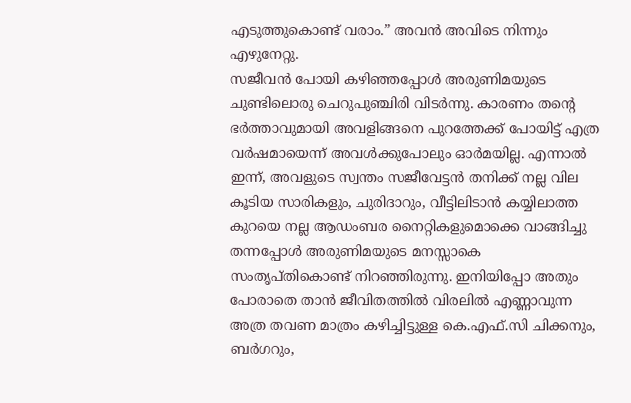എടുത്തുകൊണ്ട് വരാം.” അവൻ അവിടെ നിന്നും എഴുനേറ്റു.
സജീവൻ പോയി കഴിഞ്ഞപ്പോൾ അരുണിമയുടെ ചുണ്ടിലൊരു ചെറുപുഞ്ചിരി വിടർന്നു. കാരണം തന്റെ ഭർത്താവുമായി അവളിങ്ങനെ പുറത്തേക്ക് പോയിട്ട് എത്ര വർഷമായെന്ന് അവൾക്കുപോലും ഓർമയില്ല. എന്നാൽ ഇന്ന്, അവളുടെ സ്വന്തം സജീവേട്ടൻ തനിക്ക് നല്ല വില കൂടിയ സാരികളും, ചുരിദാറും, വീട്ടിലിടാൻ കയ്യിലാത്ത കുറയെ നല്ല ആഡംബര നൈറ്റികളുമൊക്കെ വാങ്ങിച്ചു തന്നപ്പോൾ അരുണിമയുടെ മനസ്സാകെ സംതൃപ്തികൊണ്ട് നിറഞ്ഞിരുന്നു. ഇനിയിപ്പോ അതും പോരാതെ താൻ ജീവിതത്തിൽ വിരലിൽ എണ്ണാവുന്ന അത്ര തവണ മാത്രം കഴിച്ചിട്ടുള്ള കെ.എഫ്.സി ചിക്കനും, ബർഗറും,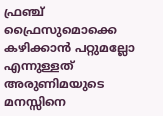ഫ്രഞ്ച് ഫ്രൈസുമൊക്കെ കഴിക്കാൻ പറ്റുമല്ലോ എന്നുള്ളത് അരുണിമയുടെ മനസ്സിനെ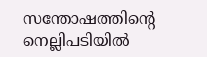സന്തോഷത്തിന്റെ നെല്ലിപടിയിൽ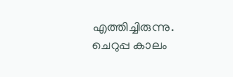എത്തിച്ചിരുന്നു. ചെറുപ്പ കാലം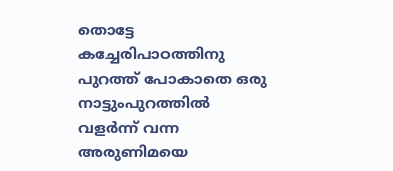തൊട്ടേ കച്ചേരിപാഠത്തിനു പുറത്ത് പോകാതെ ഒരു നാട്ടുംപുറത്തിൽ വളർന്ന് വന്ന അരുണിമയെ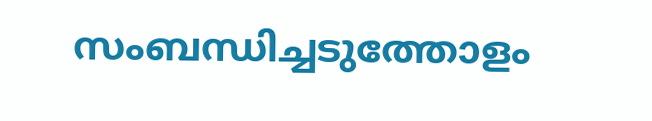സംബന്ധിച്ചടുത്തോളം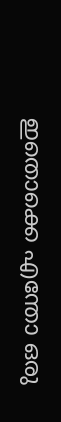ഇതൊക്കെ എന്തോ ഒരു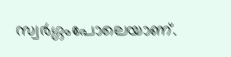സ്വർഗ്ഗംപോലെയാണ്.